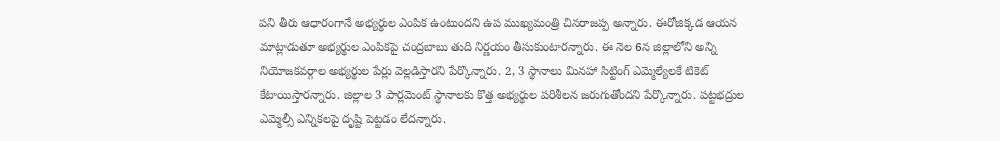పని తీరు ఆధారంగానే అభ్యర్థుల ఎంపిక ఉంటుందని ఉప ముఖ్యమంత్రి చినరాజప్ప అన్నారు. ఈరోజిక్కడ ఆయన మాట్లాడుతూ అభ్యర్థుల ఎంపికపై చంద్రబాబు తుది నిర్ణయం తీసుకుంటారన్నారు. ఈ నెల 6న జిల్లాలోని అన్ని నియోజకవర్గాల అభ్యర్థుల పేర్లు వెల్లడిస్తారని పేర్కొన్నారు. 2, 3 స్థానాలు మినహా సిట్టింగ్ ఎమ్మెల్యేలకే టికెట్ కేటాయిస్తారన్నారు. జిల్లాల 3 పార్లమెంట్ స్థానాలకు కొత్త అభ్యర్థుల పరిశీలన జరుగుతోందని పేర్కొన్నారు. పట్టభద్రుల ఎమ్మెల్సీ ఎన్నికలపై దృష్టి పెట్టడం లేదన్నారు.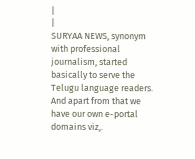|
|
SURYAA NEWS, synonym with professional journalism, started basically to serve the Telugu language readers. And apart from that we have our own e-portal domains viz,.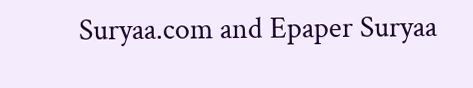Suryaa.com and Epaper Suryaa